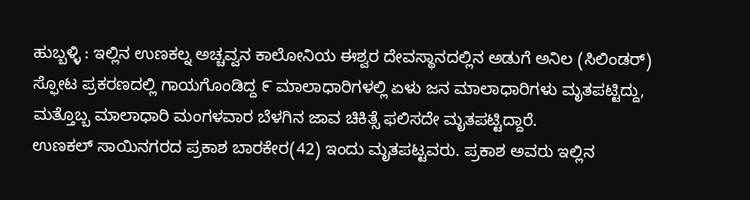ಹುಬ್ಬಳ್ಳಿ : ಇಲ್ಲಿನ ಉಣಕಲ್ನ ಅಚ್ಚವ್ವನ ಕಾಲೋನಿಯ ಈಶ್ವರ ದೇವಸ್ಥಾನದಲ್ಲಿನ ಅಡುಗೆ ಅನಿಲ (ಸಿಲಿಂಡರ್) ಸ್ಫೋಟ ಪ್ರಕರಣದಲ್ಲಿ ಗಾಯಗೊಂಡಿದ್ದ ೯ ಮಾಲಾಧಾರಿಗಳಲ್ಲಿ ಏಳು ಜನ ಮಾಲಾಧಾರಿಗಳು ಮೃತಪಟ್ಟಿದ್ದು, ಮತ್ತೊಬ್ಬ ಮಾಲಾಧಾರಿ ಮಂಗಳವಾರ ಬೆಳಗಿನ ಜಾವ ಚಿಕಿತ್ಸೆ ಫಲಿಸದೇ ಮೃತಪಟ್ಟಿದ್ದಾರೆ.
ಉಣಕಲ್ ಸಾಯಿನಗರದ ಪ್ರಕಾಶ ಬಾರಕೇರ(42) ಇಂದು ಮೃತಪಟ್ಟವರು. ಪ್ರಕಾಶ ಅವರು ಇಲ್ಲಿನ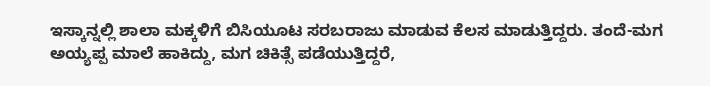ಇಸ್ಕಾನ್ನಲ್ಲಿ ಶಾಲಾ ಮಕ್ಕಳಿಗೆ ಬಿಸಿಯೂಟ ಸರಬರಾಜು ಮಾಡುವ ಕೆಲಸ ಮಾಡುತ್ತಿದ್ದರು. ತಂದೆ-ಮಗ ಅಯ್ಯಪ್ಪ ಮಾಲೆ ಹಾಕಿದ್ದು, ಮಗ ಚಿಕಿತ್ಸೆ ಪಡೆಯುತ್ತಿದ್ದರೆ,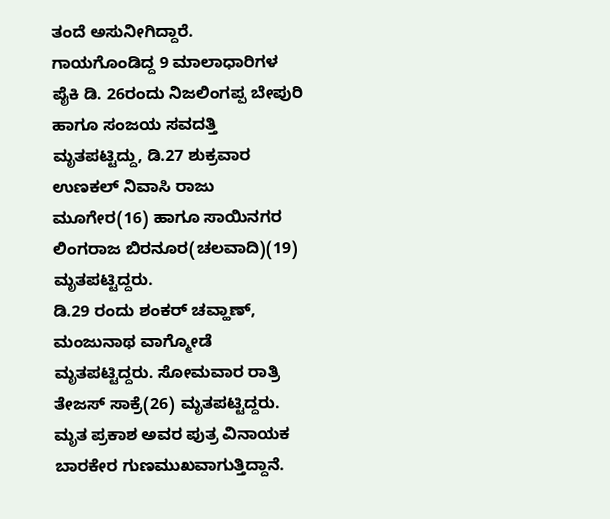ತಂದೆ ಅಸುನೀಗಿದ್ದಾರೆ.
ಗಾಯಗೊಂಡಿದ್ದ 9 ಮಾಲಾಧಾರಿಗಳ ಪೈಕಿ ಡಿ. 26ರಂದು ನಿಜಲಿಂಗಪ್ಪ ಬೇಪುರಿ ಹಾಗೂ ಸಂಜಯ ಸವದತ್ತಿ ಮೃತಪಟ್ಟಿದ್ದು, ಡಿ.27 ಶುಕ್ರವಾರ ಉಣಕಲ್ ನಿವಾಸಿ ರಾಜು ಮೂಗೇರ(16) ಹಾಗೂ ಸಾಯಿನಗರ ಲಿಂಗರಾಜ ಬಿರನೂರ(ಚಲವಾದಿ)(19) ಮೃತಪಟ್ಟಿದ್ದರು.
ಡಿ.29 ರಂದು ಶಂಕರ್ ಚವ್ಹಾಣ್, ಮಂಜುನಾಥ ವಾಗ್ಮೋಡೆ ಮೃತಪಟ್ಟಿದ್ದರು. ಸೋಮವಾರ ರಾತ್ರಿ ತೇಜಸ್ ಸಾಕ್ರೆ(26) ಮೃತಪಟ್ಟಿದ್ದರು. ಮೃತ ಪ್ರಕಾಶ ಅವರ ಪುತ್ರ ವಿನಾಯಕ ಬಾರಕೇರ ಗುಣಮುಖವಾಗುತ್ತಿದ್ದಾನೆ.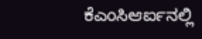ಕೆಎಂಸಿಆರ್ಐನಲ್ಲಿ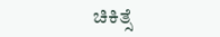ಚಿಕಿತ್ಸೆ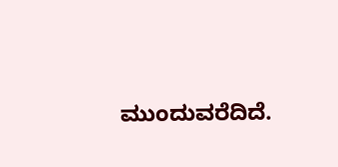ಮುಂದುವರೆದಿದೆ.